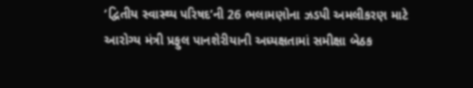‘દ્વિતીય સ્વાસ્થ્ય પરિષદ’ની 26 ભલામણોના ઝડપી અમલીકરણ માટે આરોગ્ય મંત્રી પ્રફુલ પાનશેરીયાની અધ્યક્ષતામાં સમીક્ષા બેઠક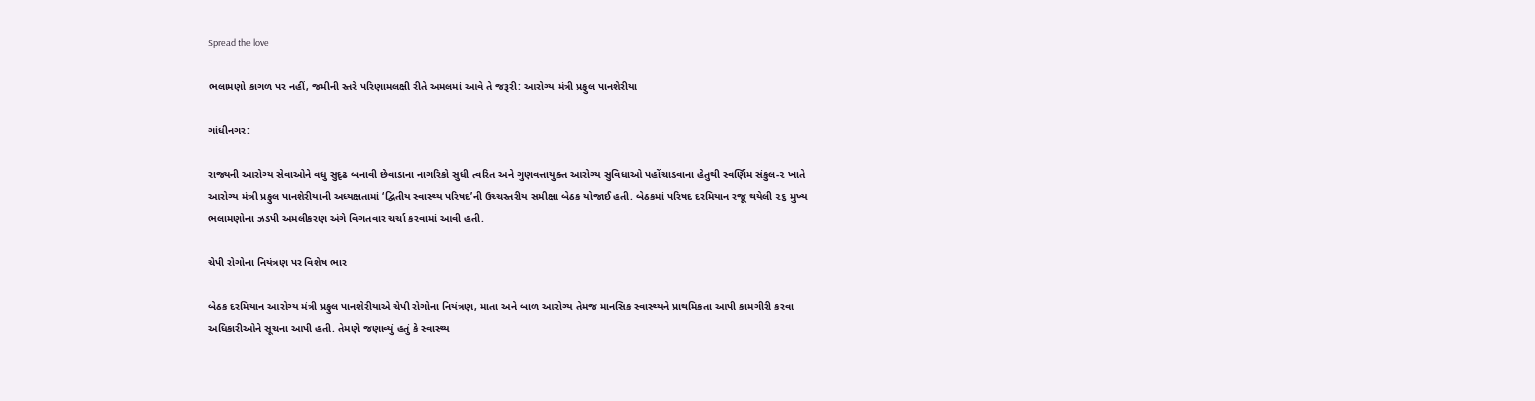Spread the love

ભલામણો કાગળ પર નહીં, જમીની સ્તરે પરિણામલક્ષી રીતે અમલમાં આવે તે જરૂરી: આરોગ્ય મંત્રી પ્રફુલ પાનશેરીયા

ગાંધીનગર:

રાજ્યની આરોગ્ય સેવાઓને વધુ સુદૃઢ બનાવી છેવાડાના નાગરિકો સુધી ત્વરિત અને ગુણવત્તાયુક્ત આરોગ્ય સુવિધાઓ પહોંચાડવાના હેતુથી સ્વર્ણિમ સંકુલ-૨ ખાતે આરોગ્ય મંત્રી પ્રફુલ પાનશેરીયાની અધ્યક્ષતામાં ‘દ્વિતીય સ્વાસ્થ્ય પરિષદ’ની ઉચ્ચસ્તરીય સમીક્ષા બેઠક યોજાઈ હતી. બેઠકમાં પરિષદ દરમિયાન રજૂ થયેલી ૨૬ મુખ્ય ભલામણોના ઝડપી અમલીકરણ અંગે વિગતવાર ચર્ચા કરવામાં આવી હતી.

ચેપી રોગોના નિયંત્રણ પર વિશેષ ભાર

બેઠક દરમિયાન આરોગ્ય મંત્રી પ્રફુલ પાનશેરીયાએ ચેપી રોગોના નિયંત્રણ, માતા અને બાળ આરોગ્ય તેમજ માનસિક સ્વાસ્થ્યને પ્રાથમિકતા આપી કામગીરી કરવા અધિકારીઓને સૂચના આપી હતી. તેમણે જણાવ્યું હતું કે સ્વાસ્થ્ય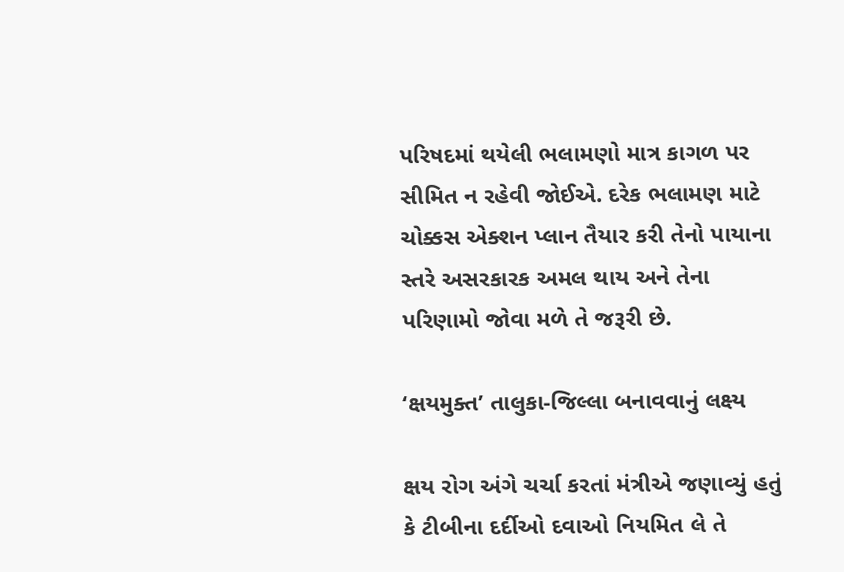પરિષદમાં થયેલી ભલામણો માત્ર કાગળ પર સીમિત ન રહેવી જોઈએ. દરેક ભલામણ માટે ચોક્કસ એક્શન પ્લાન તૈયાર કરી તેનો પાયાના સ્તરે અસરકારક અમલ થાય અને તેના પરિણામો જોવા મળે તે જરૂરી છે.

‘ક્ષયમુક્ત’ તાલુકા-જિલ્લા બનાવવાનું લક્ષ્ય

ક્ષય રોગ અંગે ચર્ચા કરતાં મંત્રીએ જણાવ્યું હતું કે ટીબીના દર્દીઓ દવાઓ નિયમિત લે તે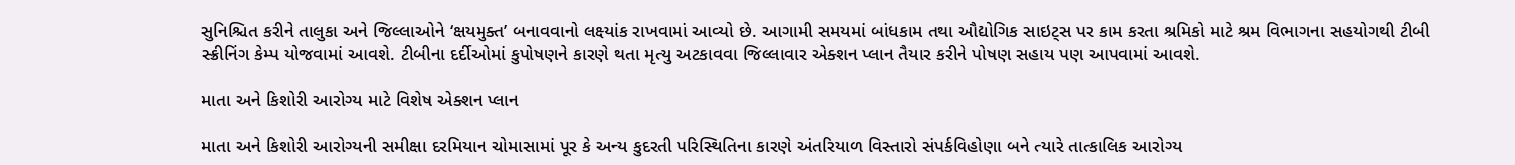સુનિશ્ચિત કરીને તાલુકા અને જિલ્લાઓને ‘ક્ષયમુક્ત’ બનાવવાનો લક્ષ્યાંક રાખવામાં આવ્યો છે. આગામી સમયમાં બાંધકામ તથા ઔદ્યોગિક સાઇટ્સ પર કામ કરતા શ્રમિકો માટે શ્રમ વિભાગના સહયોગથી ટીબી સ્ક્રીનિંગ કેમ્પ યોજવામાં આવશે. ટીબીના દર્દીઓમાં કુપોષણને કારણે થતા મૃત્યુ અટકાવવા જિલ્લાવાર એક્શન પ્લાન તૈયાર કરીને પોષણ સહાય પણ આપવામાં આવશે.

માતા અને કિશોરી આરોગ્ય માટે વિશેષ એક્શન પ્લાન

માતા અને કિશોરી આરોગ્યની સમીક્ષા દરમિયાન ચોમાસામાં પૂર કે અન્ય કુદરતી પરિસ્થિતિના કારણે અંતરિયાળ વિસ્તારો સંપર્કવિહોણા બને ત્યારે તાત્કાલિક આરોગ્ય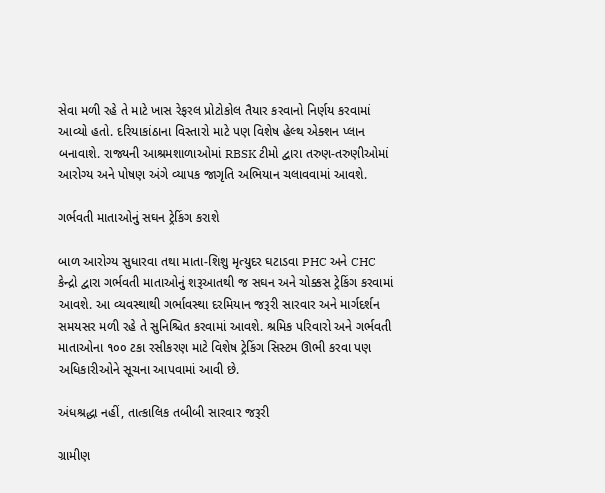સેવા મળી રહે તે માટે ખાસ રેફરલ પ્રોટોકોલ તૈયાર કરવાનો નિર્ણય કરવામાં આવ્યો હતો. દરિયાકાંઠાના વિસ્તારો માટે પણ વિશેષ હેલ્થ એક્શન પ્લાન બનાવાશે. રાજ્યની આશ્રમશાળાઓમાં RBSK ટીમો દ્વારા તરુણ-તરુણીઓમાં આરોગ્ય અને પોષણ અંગે વ્યાપક જાગૃતિ અભિયાન ચલાવવામાં આવશે.

ગર્ભવતી માતાઓનું સઘન ટ્રેકિંગ કરાશે

બાળ આરોગ્ય સુધારવા તથા માતા-શિશુ મૃત્યુદર ઘટાડવા PHC અને CHC કેન્દ્રો દ્વારા ગર્ભવતી માતાઓનું શરૂઆતથી જ સઘન અને ચોક્કસ ટ્રેકિંગ કરવામાં આવશે. આ વ્યવસ્થાથી ગર્ભાવસ્થા દરમિયાન જરૂરી સારવાર અને માર્ગદર્શન સમયસર મળી રહે તે સુનિશ્ચિત કરવામાં આવશે. શ્રમિક પરિવારો અને ગર્ભવતી માતાઓના ૧૦૦ ટકા રસીકરણ માટે વિશેષ ટ્રેકિંગ સિસ્ટમ ઊભી કરવા પણ અધિકારીઓને સૂચના આપવામાં આવી છે.

અંધશ્રદ્ધા નહીં, તાત્કાલિક તબીબી સારવાર જરૂરી

ગ્રામીણ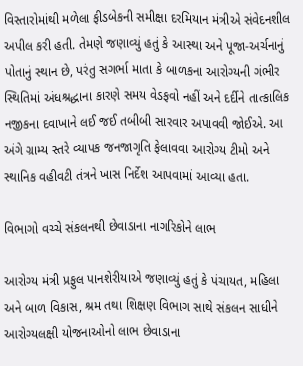વિસ્તારોમાંથી મળેલા ફીડબેકની સમીક્ષા દરમિયાન મંત્રીએ સંવેદનશીલ અપીલ કરી હતી. તેમણે જણાવ્યું હતું કે આસ્થા અને પૂજા-અર્ચનાનું પોતાનું સ્થાન છે, પરંતુ સગર્ભા માતા કે બાળકના આરોગ્યની ગંભીર સ્થિતિમાં અંધશ્રદ્ધાના કારણે સમય વેડફવો નહીં અને દર્દીને તાત્કાલિક નજીકના દવાખાને લઈ જઈ તબીબી સારવાર અપાવવી જોઈએ. આ અંગે ગ્રામ્ય સ્તરે વ્યાપક જનજાગૃતિ ફેલાવવા આરોગ્ય ટીમો અને સ્થાનિક વહીવટી તંત્રને ખાસ નિર્દેશ આપવામાં આવ્યા હતા.

વિભાગો વચ્ચે સંકલનથી છેવાડાના નાગરિકોને લાભ

આરોગ્ય મંત્રી પ્રફુલ પાનશેરીયાએ જણાવ્યું હતું કે પંચાયત, મહિલા અને બાળ વિકાસ, શ્રમ તથા શિક્ષણ વિભાગ સાથે સંકલન સાધીને આરોગ્યલક્ષી યોજનાઓનો લાભ છેવાડાના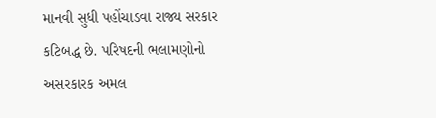માનવી સુધી પહોંચાડવા રાજ્ય સરકાર કટિબદ્ધ છે. પરિષદની ભલામણોનો અસરકારક અમલ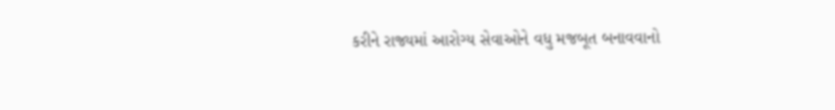કરીને રાજ્યમાં આરોગ્ય સેવાઓને વધુ મજબૂત બનાવવાનો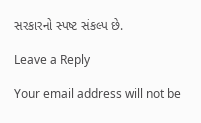સરકારનો સ્પષ્ટ સંકલ્પ છે.

Leave a Reply

Your email address will not be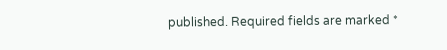published. Required fields are marked *